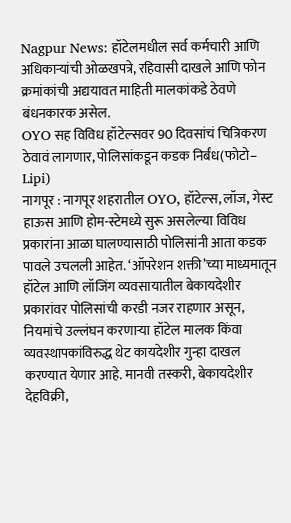Nagpur News: हॉटेलमधील सर्व कर्मचारी आणि अधिकाऱ्यांची ओळखपत्रे, रहिवासी दाखले आणि फोन क्रमांकांची अद्ययावत माहिती मालकांकडे ठेवणे बंधनकारक असेल.
OYO सह विविध हॉटेल्सवर 90 दिवसांचं चित्रिकरण ठेवावं लागणार, पोलिसांकडून कडक निर्बंध(फोटो– Lipi)
नागपूर : नागपूर शहरातील OYO, हॉटेल्स, लॉज, गेस्ट हाऊस आणि होम-स्टेमध्ये सुरू असलेल्या विविध प्रकारांना आळा घालण्यासाठी पोलिसांनी आता कडक पावले उचलली आहेत. ‘ऑपरेशन शक्ती’च्या माध्यमातून हॉटेल आणि लॉजिंग व्यवसायातील बेकायदेशीर प्रकारांवर पोलिसांची करडी नजर राहणार असून, नियमांचे उल्लंघन करणाऱ्या हॉटेल मालक किंवा व्यवस्थापकांविरुद्ध थेट कायदेशीर गुन्हा दाखल करण्यात येणार आहे. मानवी तस्करी, बेकायदेशीर देहविक्री,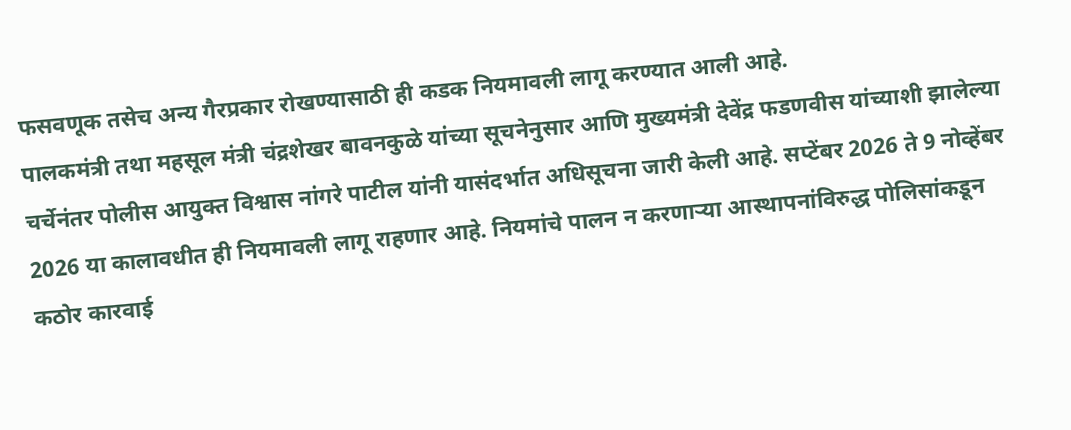फसवणूक तसेच अन्य गैरप्रकार रोखण्यासाठी ही कडक नियमावली लागू करण्यात आली आहे.
पालकमंत्री तथा महसूल मंत्री चंद्रशेखर बावनकुळे यांच्या सूचनेनुसार आणि मुख्यमंत्री देवेंद्र फडणवीस यांच्याशी झालेल्या चर्चेनंतर पोलीस आयुक्त विश्वास नांगरे पाटील यांनी यासंदर्भात अधिसूचना जारी केली आहे. सप्टेंबर 2026 ते 9 नोव्हेंबर 2026 या कालावधीत ही नियमावली लागू राहणार आहे. नियमांचे पालन न करणाऱ्या आस्थापनांविरुद्ध पोलिसांकडून कठोर कारवाई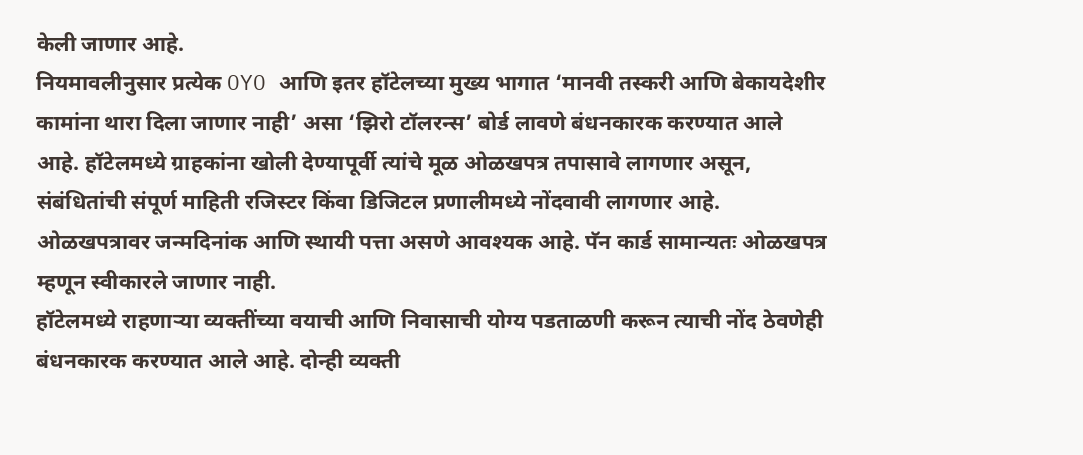केली जाणार आहे.
नियमावलीनुसार प्रत्येक OYO आणि इतर हॉटेलच्या मुख्य भागात ‘मानवी तस्करी आणि बेकायदेशीर कामांना थारा दिला जाणार नाही’ असा ‘झिरो टॉलरन्स’ बोर्ड लावणे बंधनकारक करण्यात आले आहे. हॉटेलमध्ये ग्राहकांना खोली देण्यापूर्वी त्यांचे मूळ ओळखपत्र तपासावे लागणार असून, संबंधितांची संपूर्ण माहिती रजिस्टर किंवा डिजिटल प्रणालीमध्ये नोंदवावी लागणार आहे. ओळखपत्रावर जन्मदिनांक आणि स्थायी पत्ता असणे आवश्यक आहे. पॅन कार्ड सामान्यतः ओळखपत्र म्हणून स्वीकारले जाणार नाही.
हॉटेलमध्ये राहणाऱ्या व्यक्तींच्या वयाची आणि निवासाची योग्य पडताळणी करून त्याची नोंद ठेवणेही बंधनकारक करण्यात आले आहे. दोन्ही व्यक्ती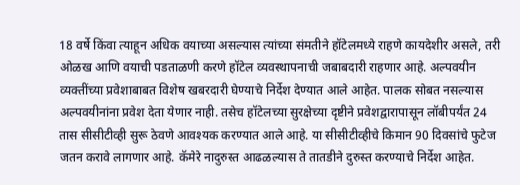18 वर्षे किंवा त्याहून अधिक वयाच्या असल्यास त्यांच्या संमतीने हॉटेलमध्ये राहणे कायदेशीर असले, तरी ओळख आणि वयाची पडताळणी करणे हॉटेल व्यवस्थापनाची जबाबदारी राहणार आहे. अल्पवयीन व्यक्तींच्या प्रवेशाबाबत विशेष खबरदारी घेण्याचे निर्देश देण्यात आले आहेत. पालक सोबत नसल्यास अल्पवयीनांना प्रवेश देता येणार नाही. तसेच हॉटेलच्या सुरक्षेच्या दृष्टीने प्रवेशद्वारापासून लॉबीपर्यंत 24 तास सीसीटीव्ही सुरू ठेवणे आवश्यक करण्यात आले आहे. या सीसीटीव्हीचे किमान 90 दिवसांचे फुटेज जतन करावे लागणार आहे. कॅमेरे नादुरुस्त आढळल्यास ते तातडीने दुरुस्त करण्याचे निर्देश आहेत.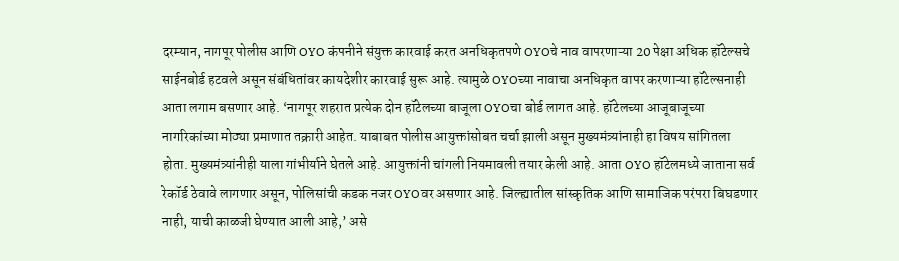दरम्यान, नागपूर पोलीस आणि OYO कंपनीने संयुक्त कारवाई करत अनधिकृतपणे OYOचे नाव वापरणाऱ्या 20 पेक्षा अधिक हॉटेल्सचे साईनबोर्ड हटवले असून संबंधितांवर कायदेशीर कारवाई सुरू आहे. त्यामुळे OYOच्या नावाचा अनधिकृत वापर करणाऱ्या हॉटेल्सनाही आता लगाम बसणार आहे. ‘नागपूर शहरात प्रत्येक दोन हॉटेलच्या बाजूला OYOचा बोर्ड लागत आहे. हॉटेलच्या आजूबाजूच्या नागरिकांच्या मोठ्या प्रमाणात तक्रारी आहेत. याबाबत पोलीस आयुक्तांसोबत चर्चा झाली असून मुख्यमंत्र्यांनाही हा विषय सांगितला होता. मुख्यमंत्र्यांनीही याला गांभीर्याने घेतले आहे. आयुक्तांनी चांगली नियमावली तयार केली आहे. आता OYO हॉटेलमध्ये जाताना सर्व रेकॉर्ड ठेवावे लागणार असून, पोलिसांची कडक नजर OYOवर असणार आहे. जिल्ह्यातील सांस्कृतिक आणि सामाजिक परंपरा बिघडणार नाही, याची काळजी घेण्यात आली आहे,’ असे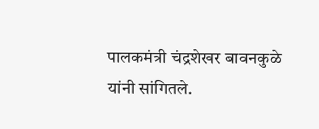पालकमंत्री चंद्रशेखर बावनकुळे यांनी सांगितले.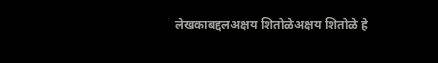लेखकाबद्दलअक्षय शितोळेअक्षय शितोळे हे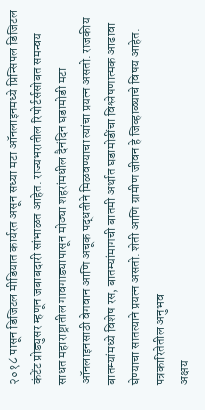२०१८ पासून डिजिटल मीडियात कार्यरत असून सध्या मटा ऑनलाइनमध्ये प्रिन्सिपल डिजिटल कंटेंट प्रोड्युसर म्हणून जबाबदारी सांभाळत आहेत. राज्यभरातील रिपोर्टर्ससोबत समन्वय साधत महाराष्ट्रातील गावगाड्यापासून मोठ्या शहरांमधील दैनंदिन घडामोडी मटा ऑनलाइनसाठी वेगवान आणि अचूक पद्धतीने मिळवण्याचा त्यांचा प्रयत्न असतो. राजकीय बातम्यांमध्ये विशेष रस, बातम्यांमागची बातमी अर्थात घडामोडींचा विश्लेषणात्मक आढावा घेण्याचा सातत्याने प्रयत्न असतो. शेती आणि ग्रामीण जीवन हे जिव्हाळ्याचे विषय आहेत.
पत्रकारितेतील अनुभव
अक्षय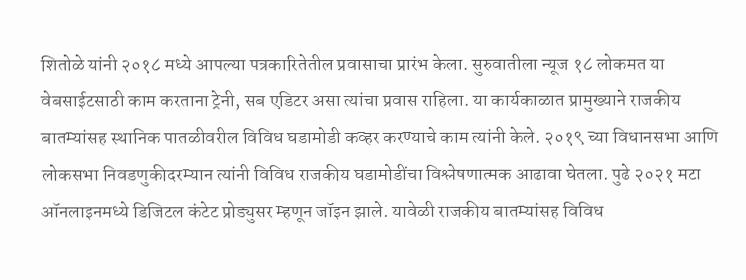शितोळे यांनी २०१८ मध्ये आपल्या पत्रकारितेतील प्रवासाचा प्रारंभ केला. सुरुवातीला न्यूज १८ लोकमत या वेबसाईटसाठी काम करताना ट्रेनी, सब एडिटर असा त्यांचा प्रवास राहिला. या कार्यकाळात प्रामुख्याने राजकीय बातम्यांसह स्थानिक पातळीवरील विविध घडामोडी कव्हर करण्याचे काम त्यांनी केले. २०१९ च्या विधानसभा आणि लोकसभा निवडणुकीदरम्यान त्यांनी विविध राजकीय घडामोडींचा विश्लेषणात्मक आढावा घेतला. पुढे २०२१ मटा ऑनलाइनमध्ये डिजिटल कंटेट प्रोड्युसर म्हणून जॉइन झाले. यावेळी राजकीय बातम्यांसह विविध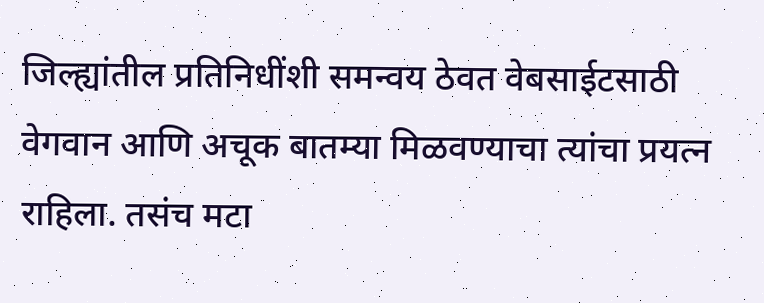जिल्ह्यांतील प्रतिनिधींशी समन्वय ठेवत वेबसाईटसाठी वेगवान आणि अचूक बातम्या मिळवण्याचा त्यांचा प्रयत्न राहिला. तसंच मटा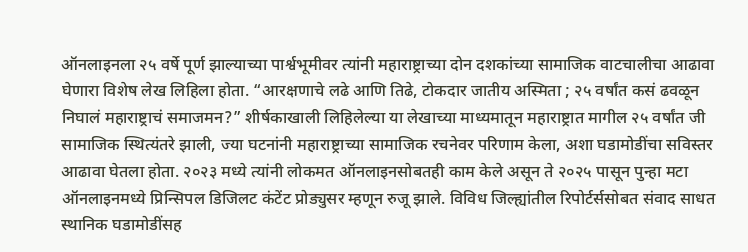ऑनलाइनला २५ वर्षे पूर्ण झाल्याच्या पार्श्वभूमीवर त्यांनी महाराष्ट्राच्या दोन दशकांच्या सामाजिक वाटचालीचा आढावा घेणारा विशेष लेख लिहिला होता. “आरक्षणाचे लढे आणि तिढे, टोकदार जातीय अस्मिता ; २५ वर्षांत कसं ढवळून निघालं महाराष्ट्राचं समाजमन?” शीर्षकाखाली लिहिलेल्या या लेखाच्या माध्यमातून महाराष्ट्रात मागील २५ वर्षांत जी सामाजिक स्थित्यंतरे झाली, ज्या घटनांनी महाराष्ट्राच्या सामाजिक रचनेवर परिणाम केला, अशा घडामोडींचा सविस्तर आढावा घेतला होता. २०२३ मध्ये त्यांनी लोकमत ऑनलाइनसोबतही काम केले असून ते २०२५ पासून पुन्हा मटा ऑनलाइनमध्ये प्रिन्सिपल डिजिलट कंटेंट प्रोड्युसर म्हणून रुजू झाले. विविध जिल्ह्यांतील रिपोर्टर्ससोबत संवाद साधत स्थानिक घडामोडींसह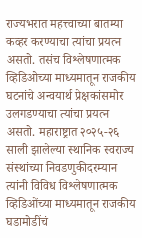राज्यभरात महत्त्वाच्या बातम्या कव्हर करण्याचा त्यांचा प्रयत्न असतो. तसंच विश्लेषणात्मक व्हिडिओच्या माध्यमातून राजकीय घटनांचे अन्वयार्थ प्रेक्षकांसमोर उलगडण्याचा त्यांचा प्रयत्न असतो. महाराष्ट्रात २०२५-२६ साली झालेल्या स्थानिक स्वराज्य संस्थांच्या निवडणुकीदरम्यान त्यांनी विविध विश्लेषणात्मक व्हिडिओंच्या माध्यमातून राजकीय घडामोडींचं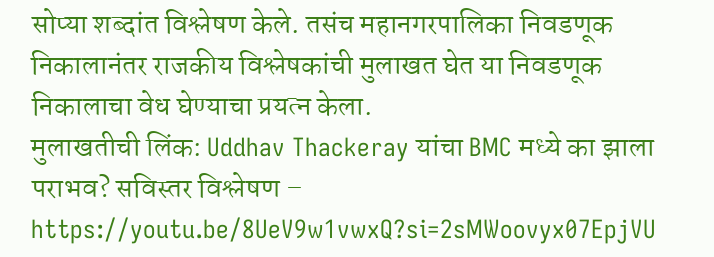सोप्या शब्दांत विश्लेषण केले. तसंच महानगरपालिका निवडणूक निकालानंतर राजकीय विश्लेषकांची मुलाखत घेत या निवडणूक निकालाचा वेध घेण्याचा प्रयत्न केला.
मुलाखतीची लिंक: Uddhav Thackeray यांचा BMC मध्ये का झाला पराभव? सविस्तर विश्लेषण – https://youtu.be/8UeV9w1vwxQ?si=2sMWoovyx07EpjVU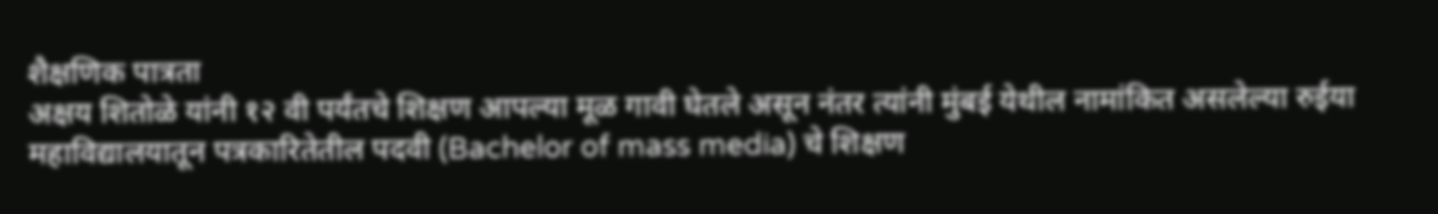शैक्षणिक पात्रता
अक्षय शितोळे यांनी १२ वी पर्यंतचे शिक्षण आपल्या मूळ गावी घेतले असून नंतर त्यांनी मुंबई येथील नामांकित असलेल्या रुईया महाविद्यालयातून पत्रकारितेतील पदवी (Bachelor of mass media) चे शिक्षण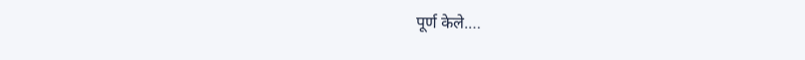पूर्ण केले.…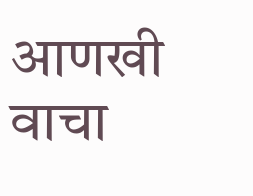आणखी वाचा